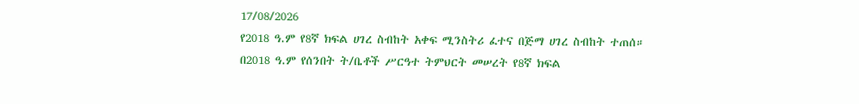17/08/2026
የ2018 ዓ.ም የ8ኛ ክፍል ሀገረ ስብከት አቀፍ ሚንስትሪ ፈተና በጅማ ሀገረ ስብከት ተጠሰ።
በ2018 ዓ.ም የሰንበት ት/ቤቶች ሥርዓተ ትምህርት መሠረት የ8ኛ ክፍል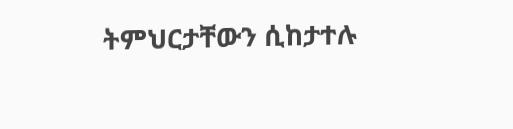ትምህርታቸውን ሲከታተሉ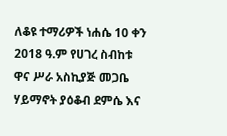ለቆዩ ተማሪዎች ነሐሴ 10 ቀን 2018 ዓ.ም የሀገረ ስብከቱ ዋና ሥራ አስኪያጅ መጋቤ ሃይማኖት ያዕቆብ ደምሴ እና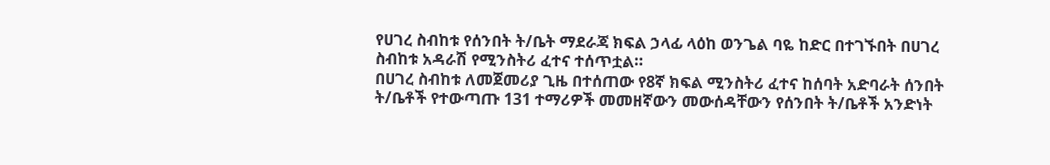የሀገረ ስብከቱ የሰንበት ት/ቤት ማደራጃ ክፍል ኃላፊ ላዕከ ወንጌል ባዬ ከድር በተገኙበት በሀገረ ስብከቱ አዳራሽ የሚንስትሪ ፈተና ተሰጥቷል።
በሀገረ ስብከቱ ለመጀመሪያ ጊዜ በተሰጠው የ8ኛ ክፍል ሚንስትሪ ፈተና ከሰባት አድባራት ሰንበት ት/ቤቶች የተውጣጡ 131 ተማሪዎች መመዘኛውን መውሰዳቸውን የሰንበት ት/ቤቶች አንድነት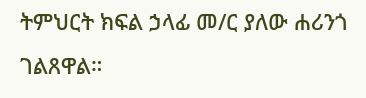ትምህርት ክፍል ኃላፊ መ/ር ያለው ሐሪንጎ ገልጸዋል።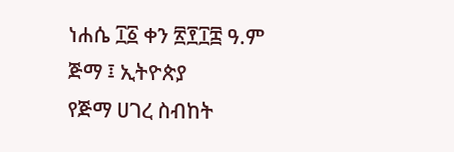ነሐሴ ፲፩ ቀን ፳፻፲፰ ዓ.ም
ጅማ ፤ ኢትዮጵያ
የጅማ ሀገረ ስብከት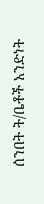ሰንበት ት/ቤቶች አንድነት